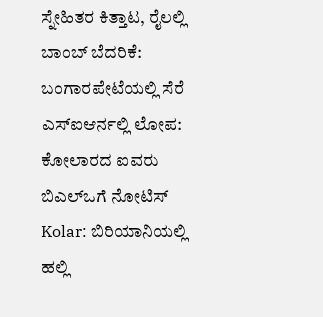ಸ್ನೇಹಿತರ ಕಿತ್ತಾಟ, ರೈಲಲ್ಲಿ ಬಾಂಬ್ ಬೆದರಿಕೆ: ಬಂಗಾರಪೇಟೆಯಲ್ಲಿ ಸೆರೆ
ಎಸ್ಐಆರ್ನಲ್ಲಿ ಲೋಪ: ಕೋಲಾರದ ಐವರು ಬಿಎಲ್ಒಗೆ ನೋಟಿಸ್
Kolar: ಬಿರಿಯಾನಿಯಲ್ಲಿ ಹಲ್ಲಿ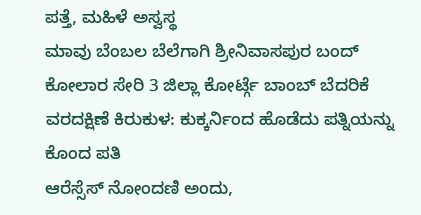ಪತ್ತೆ, ಮಹಿಳೆ ಅಸ್ವಸ್ಥ
ಮಾವು ಬೆಂಬಲ ಬೆಲೆಗಾಗಿ ಶ್ರೀನಿವಾಸಪುರ ಬಂದ್
ಕೋಲಾರ ಸೇರಿ 3 ಜಿಲ್ಲಾ ಕೋರ್ಟ್ಗೆ ಬಾಂಬ್ ಬೆದರಿಕೆ
ವರದಕ್ಷಿಣೆ ಕಿರುಕುಳ: ಕುಕ್ಕರ್ನಿಂದ ಹೊಡೆದು ಪತ್ನಿಯನ್ನು ಕೊಂದ ಪತಿ
ಆರೆಸ್ಸೆಸ್ ನೋಂದಣಿ ಅಂದು,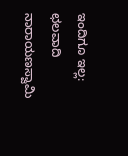ಇಂದಿಗೂ ಇಲ್ಲ: ಛಲವಾದಿ ನಾರಾಯಣಸ್ವಾಮಿ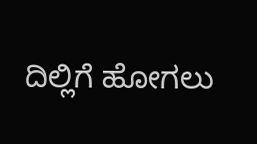ದಿಲ್ಲಿಗೆ ಹೋಗಲು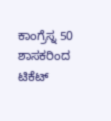ಕಾಂಗ್ರೆಸ್ನ 50 ಶಾಸಕರಿಂದ ಟಿಕೆಟ್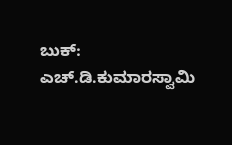ಬುಕ್: ಎಚ್.ಡಿ.ಕುಮಾರಸ್ವಾಮಿ